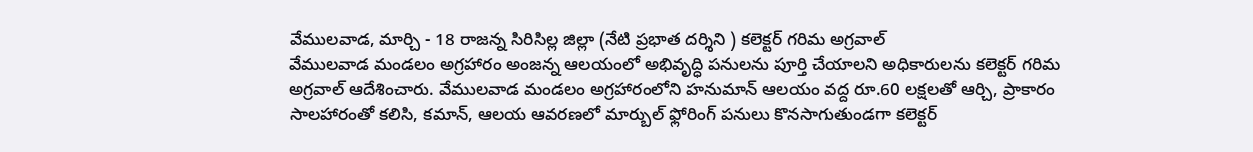వేములవాడ, మార్చి - 18 రాజన్న సిరిసిల్ల జిల్లా (నేటి ప్రభాత దర్శిని ) కలెక్టర్ గరిమ అగ్రవాల్
వేములవాడ మండలం అగ్రహారం అంజన్న ఆలయంలో అభివృద్ధి పనులను పూర్తి చేయాలని అధికారులను కలెక్టర్ గరిమ అగ్రవాల్ ఆదేశించారు. వేములవాడ మండలం అగ్రహారంలోని హనుమాన్ ఆలయం వద్ద రూ.60 లక్షలతో ఆర్చి, ప్రాకారం సాలహారంతో కలిసి, కమాన్, ఆలయ ఆవరణలో మార్బుల్ ఫ్లోరింగ్ పనులు కొనసాగుతుండగా కలెక్టర్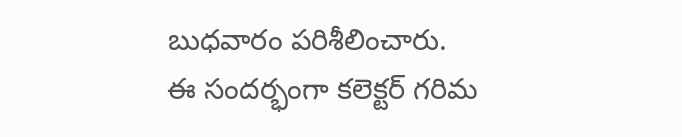బుధవారం పరిశీలించారు.
ఈ సందర్భంగా కలెక్టర్ గరిమ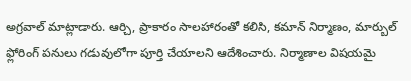అగ్రవాల్ మాట్లాడారు. ఆర్చి, ప్రాకారం సాలహారంతో కలిసి, కమాన్ నిర్మాణం, మార్బుల్ ఫ్లోరింగ్ పనులు గడువులోగా పూర్తి చేయాలని ఆదేశించారు. నిర్మాణాల విషయమై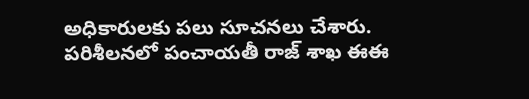అధికారులకు పలు సూచనలు చేశారు.
పరిశీలనలో పంచాయతీ రాజ్ శాఖ ఈఈ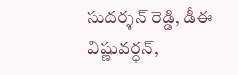సుదర్శన్ రెడ్డి, డీఈ విష్ణువర్ధన్,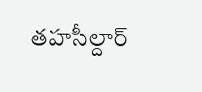తహసీల్దార్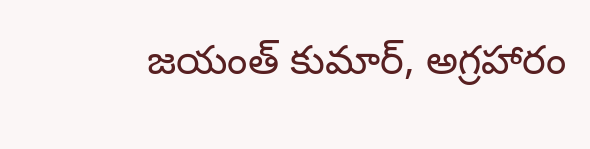జయంత్ కుమార్, అగ్రహారం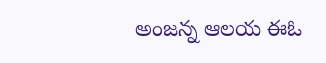అంజన్న ఆలయ ఈఓ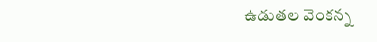ఉడుతల వెంకన్న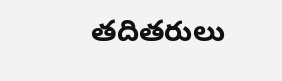తదితరులు